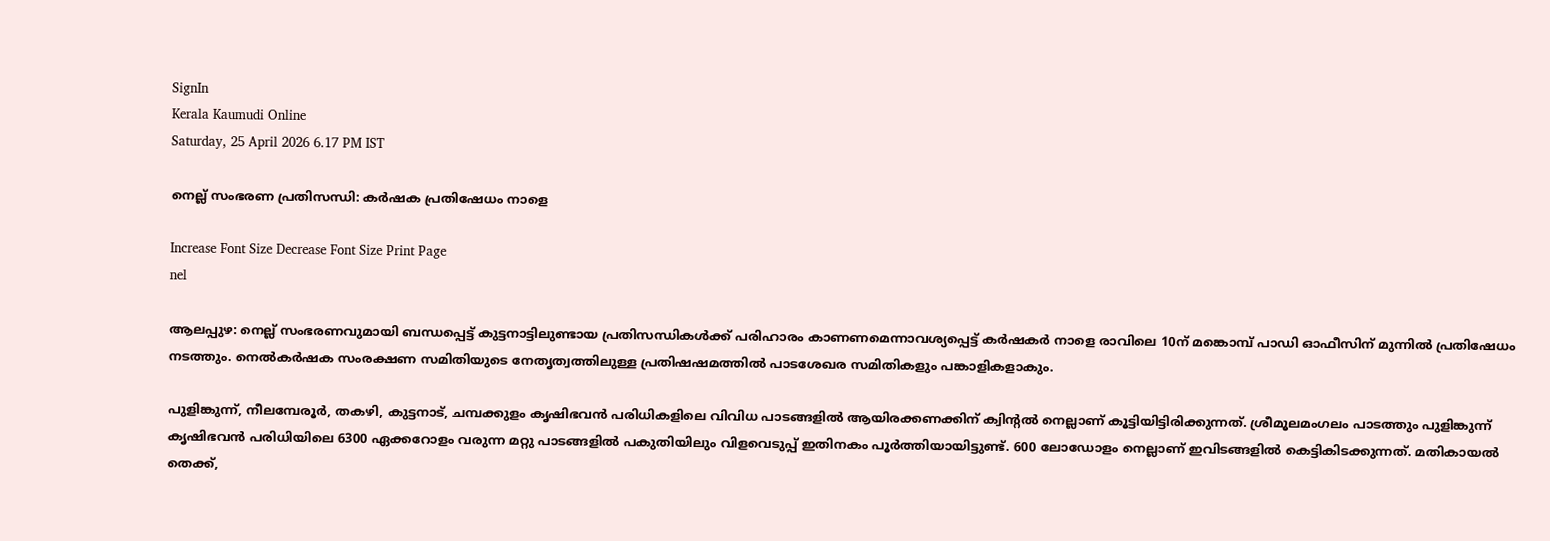SignIn
Kerala Kaumudi Online
Saturday, 25 April 2026 6.17 PM IST

നെല്ല് സംഭരണ പ്രതിസന്ധി: കർഷക പ്രതിഷേധം നാളെ

Increase Font Size Decrease Font Size Print Page
nel

ആലപ്പുഴ: നെല്ല് സംഭരണവുമായി ബന്ധപ്പെട്ട് കുട്ടനാട്ടിലുണ്ടായ പ്രതിസന്ധികൾക്ക് പരിഹാരം കാണണമെന്നാവശ്യപ്പെട്ട് കർഷകർ നാളെ രാവിലെ 10ന് മങ്കൊമ്പ് പാഡി ഓഫീസിന് മുന്നിൽ പ്രതിഷേധം നടത്തും. നെൽകർഷക സംരക്ഷണ സമിതിയുടെ നേതൃത്വത്തിലുള്ള പ്രതിഷഷമത്തിൽ പാടശേഖര സമിതികളും പങ്കാളികളാകും.

പുളിങ്കുന്ന്, നീലമ്പേരൂർ, തകഴി, കുട്ടനാട്, ചമ്പക്കുളം കൃഷിഭവൻ പരിധികളിലെ വിവിധ പാടങ്ങളിൽ ആയിരക്കണക്കിന് ക്വിന്റൽ നെല്ലാണ് കൂട്ടിയിട്ടിരിക്കുന്നത്. ശ്രീമൂലമംഗലം പാടത്തും പുളിങ്കുന്ന് കൃഷിഭവൻ പരിധിയിലെ 6300 ഏക്കറോളം വരുന്ന മറ്റു പാടങ്ങളിൽ പകുതിയിലും വിളവെടുപ്പ് ഇതിനകം പൂർത്തിയായിട്ടുണ്ട്. 600 ലോഡോളം നെല്ലാണ് ഇവിടങ്ങളിൽ കെട്ടികിടക്കുന്നത്. മതികായൽ തെക്ക്,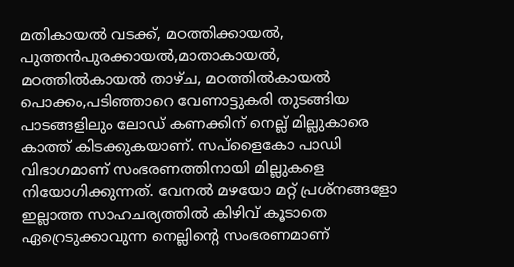മതികായൽ വടക്ക്, മഠത്തിക്കായൽ, പുത്തൻപുരക്കായൽ,മാതാകായൽ, മഠത്തിൽകായൽ താഴ്ച, മഠത്തിൽകായൽ പൊക്കം,പടിഞ്ഞാറെ വേണാട്ടുകരി തുടങ്ങിയ പാടങ്ങളിലും ലോഡ് കണക്കിന് നെല്ല് മില്ലുകാരെ കാത്ത് കിടക്കുകയാണ്. സപ്ളൈകോ പാ‌ഡി വിഭാഗമാണ് സംഭരണത്തിനായി മില്ലുകളെ നിയോഗിക്കുന്നത്. വേനൽ മഴയോ മറ്റ് പ്രശ്നങ്ങളോ ഇല്ലാത്ത സാഹചര്യത്തിൽ കിഴിവ് കൂടാതെ ഏറ്രെടുക്കാവുന്ന നെല്ലിന്റെ സംഭരണമാണ്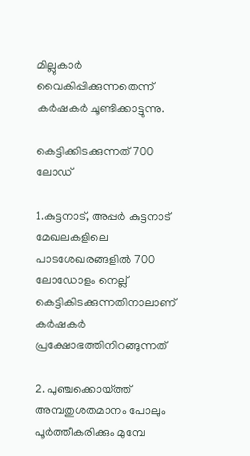മില്ലുകാർ വൈകിപ്പിക്കുന്നതെന്ന് കർഷകർ ചൂണ്ടിക്കാട്ടുന്നു.

കെട്ടിക്കിടക്കുന്നത് 700 ലോഡ്

1.കുട്ടനാട്, അപ്പർ കുട്ടനാട് മേഖലകളിലെ പാടശേഖരങ്ങളിൽ 700 ലോഡോളം നെല്ല് കെട്ടികിടക്കുന്നതിനാലാണ് കർഷകർ പ്രക്ഷോഭത്തിനിറങ്ങുന്നത്

2. പുഞ്ചക്കൊയ്ത്ത് അമ്പതുശതമാനം പോലും പൂർത്തീകരിക്കും മുമ്പേ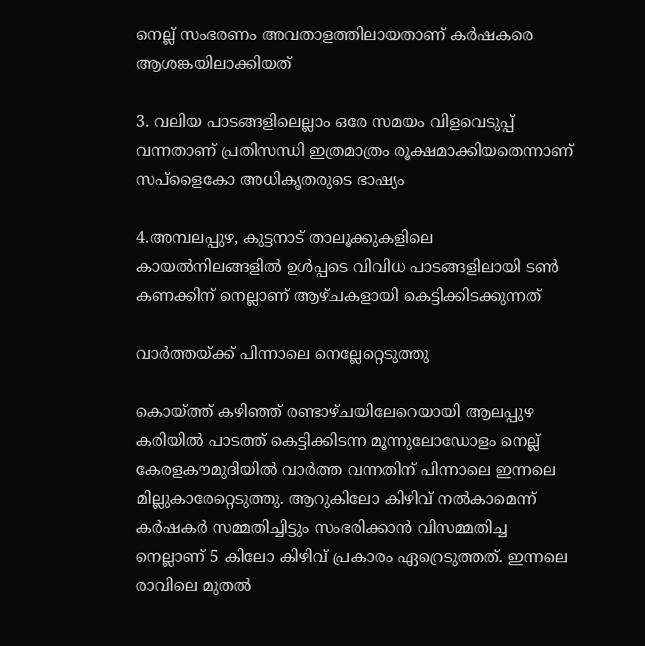നെല്ല് സംഭരണം അവതാളത്തിലായതാണ് കർഷകരെ ആശങ്കയിലാക്കിയത്

3. വലിയ പാടങ്ങളിലെല്ലാം ഒരേ സമയം വിളവെടുപ്പ് വന്നതാണ് പ്രതിസന്ധി ഇത്രമാത്രം രൂക്ഷമാക്കിയതെന്നാണ് സപ്ളൈകോ അധികൃതരുടെ ഭാഷ്യം

4.അമ്പലപ്പുഴ, കുട്ടനാട് താലൂക്കുകളിലെ കായൽനിലങ്ങളിൽ ഉൾപ്പടെ വിവിധ പാടങ്ങളിലായി ടൺ കണക്കിന് നെല്ലാണ് ആഴ്ചകളായി കെട്ടിക്കിടക്കുന്നത്

വാർത്തയ്ക്ക് പിന്നാലെ നെല്ലേറ്റെടുത്തു

കൊയ്ത്ത് കഴിഞ്ഞ് രണ്ടാഴ്ചയിലേറെയായി ആലപ്പുഴ കരിയിൽ പാടത്ത് കെട്ടിക്കിടന്ന മൂന്നുലോഡോളം നെല്ല് കേരളകൗമുദിയിൽ വാർത്ത വന്നതിന് പിന്നാലെ ഇന്നലെ മില്ലുകാരേറ്റെടുത്തു. ആറുകിലോ കിഴിവ് നൽകാമെന്ന് കർഷകർ സമ്മതിച്ചിട്ടും സംഭരിക്കാൻ വിസമ്മതിച്ച നെല്ലാണ് 5 കിലോ കിഴിവ് പ്രകാരം ഏറ്രെടുത്തത്. ഇന്നലെ രാവിലെ മുതൽ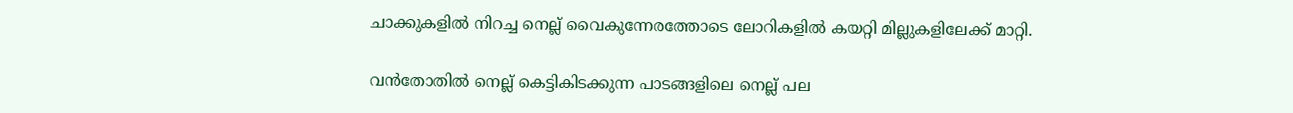ചാക്കുകളിൽ നിറച്ച നെല്ല് വൈകുന്നേരത്തോടെ ലോറികളിൽ കയറ്റി മില്ലുകളിലേക്ക് മാറ്റി.

വൻതോതിൽ നെല്ല് കെട്ടികിടക്കുന്ന പാടങ്ങളിലെ നെല്ല് പല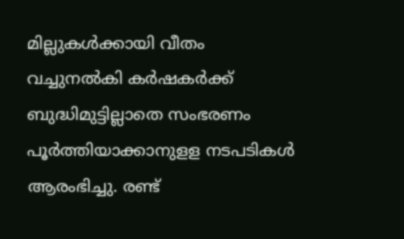മില്ലുകൾക്കായി വീതം വച്ചുനൽകി കർഷകർക്ക് ബുദ്ധിമുട്ടില്ലാതെ സംഭരണം പൂർത്തിയാക്കാനുളള നടപടികൾ ആരംഭിച്ചു. രണ്ട്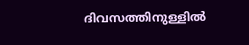ദിവസത്തിനുള്ളിൽ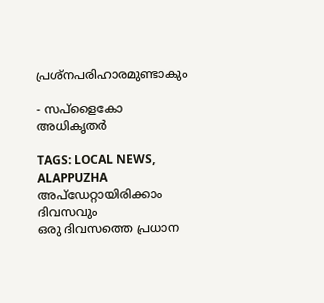പ്രശ്നപരിഹാരമുണ്ടാകും

- സപ്ളൈകോ അധികൃതർ

TAGS: LOCAL NEWS, ALAPPUZHA
അപ്ഡേറ്റായിരിക്കാം ദിവസവും
ഒരു ദിവസത്തെ പ്രധാന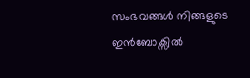സംഭവങ്ങൾ നിങ്ങളുടെ ഇൻബോക്സിൽ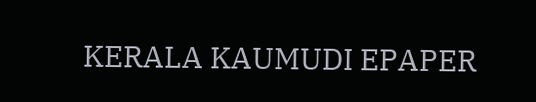KERALA KAUMUDI EPAPER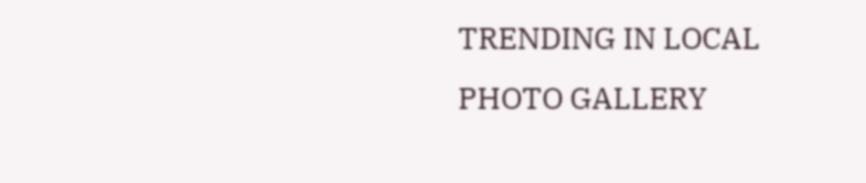TRENDING IN LOCAL
PHOTO GALLERY